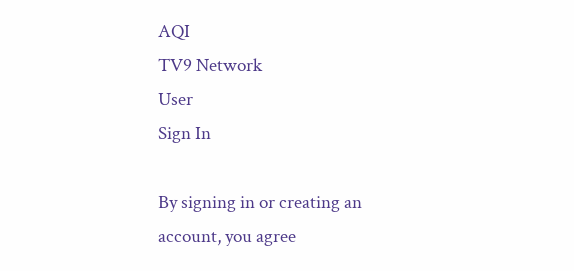AQI
TV9 Network
User
Sign In

By signing in or creating an account, you agree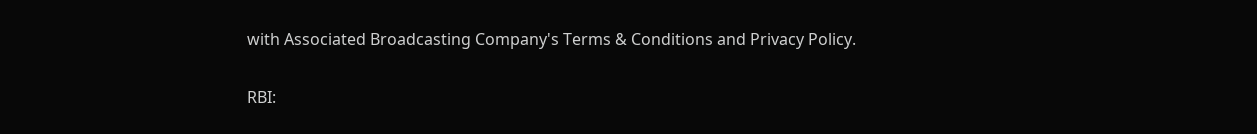with Associated Broadcasting Company's Terms & Conditions and Privacy Policy.

RBI: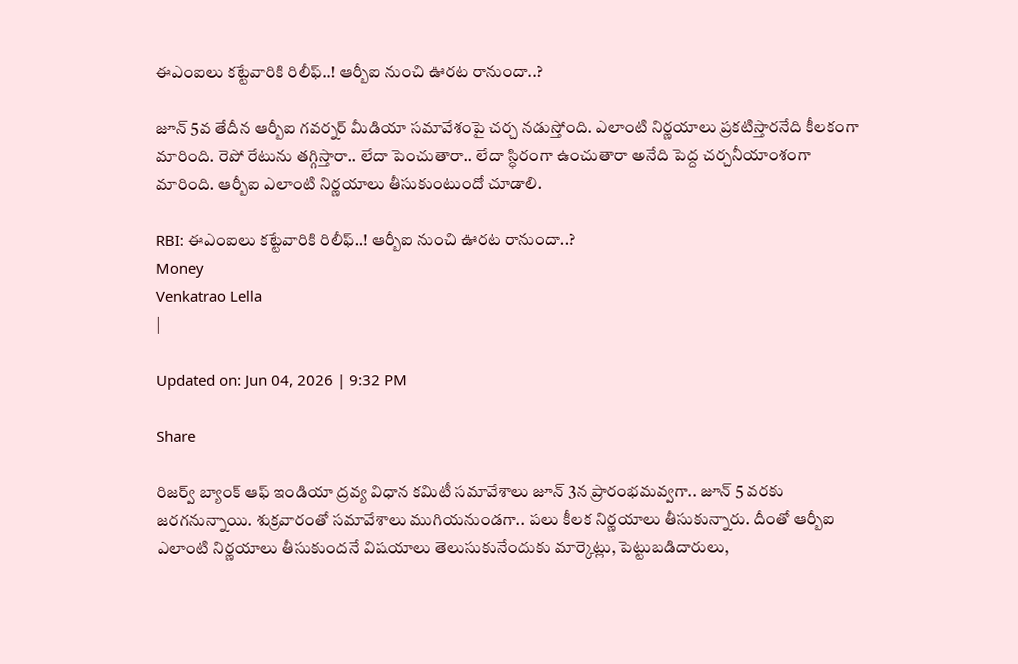ఈఎంఐలు కట్టేవారికి రిలీఫ్..! ఆర్బీఐ నుంచి ఊరట రానుందా..?

జూన్ 5వ తేదీన ఆర్బీఐ గవర్నర్ మీడియా సమావేశంపై చర్చ నడుస్తోంది. ఎలాంటి నిర్ణయాలు ప్రకటిస్తారనేది కీలకంగా మారింది. రెపో రేటును తగ్గిస్తారా.. లేదా పెంచుతారా.. లేదా స్ధిరంగా ఉంచుతారా అనేది పెద్ద చర్చనీయాంశంగా మారింది. ఆర్బీఐ ఎలాంటి నిర్ణయాలు తీసుకుంటుందో చూడాలి.

RBI: ఈఎంఐలు కట్టేవారికి రిలీఫ్..! ఆర్బీఐ నుంచి ఊరట రానుందా..?
Money
Venkatrao Lella
|

Updated on: Jun 04, 2026 | 9:32 PM

Share

రిజర్వ్ బ్యాంక్ ఆఫ్ ఇండియా ద్రవ్య విధాన కమిటీ సమావేశాలు జూన్ 3న ప్రారంభమవ్వగా.. జూన్ 5 వరకు జరగనున్నాయి. శుక్రవారంతో సమావేశాలు ముగియనుండగా.. పలు కీలక నిర్ణయాలు తీసుకున్నారు. దీంతో ఆర్బీఐ ఎలాంటి నిర్ణయాలు తీసుకుందనే విషయాలు తెలుసుకునేందుకు మార్కెట్లు, పెట్టుబడిదారులు,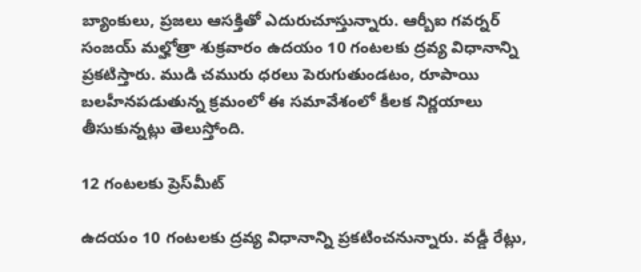బ్యాంకులు, ప్రజలు ఆసక్తితో ఎదురుచూస్తున్నారు. ఆర్బీఐ గవర్నర్ సంజయ్ మల్హోత్రా శుక్రవారం ఉదయం 10 గంటలకు ద్రవ్య విధానాన్ని ప్రకటిస్తారు. ముడి చమురు ధరలు పెరుగుతుండటం, రూపాయి బలహీనపడుతున్న క్రమంలో ఈ సమావేశంలో కీలక నిర్ణయాలు తీసుకున్నట్లు తెలుస్తోంది.

12 గంటలకు ప్రెస్‌మీట్

ఉదయం 10 గంటలకు ద్రవ్య విధానాన్ని ప్రకటించనున్నారు. వడ్డీ రేట్లు,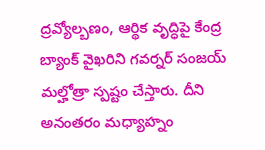ద్రవ్యోల్బణం, ఆర్థిక వృద్ధిపై కేంద్ర బ్యాంక్ వైఖరిని గవర్నర్ సంజయ్ మల్హోత్రా స్పష్టం చేస్తారు. దీని అనంతరం మధ్యాహ్నం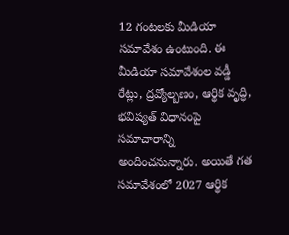12 గంటలకు మీడియా సమావేశం ఉంటుంది. ఈ మీడియా సమావేశంల వడ్డీ రేట్లు, ద్రవ్యోల్బణం, ఆర్థిక వృద్ధి, భవిష్యత్ విధానంపై సమాచారాన్ని అందించనున్నారు. అయితే గత సమావేశంలో 2027 ఆర్థిక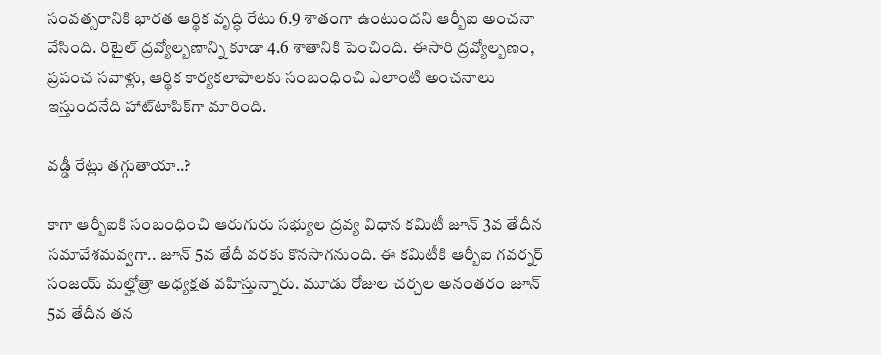సంవత్సరానికి భారత ఆర్థిక వృద్ధి రేటు 6.9 శాతంగా ఉంటుందని ఆర్బీఐ అంచనా వేసింది. రిటైల్ ద్రవ్యోల్బణాన్ని కూడా 4.6 శాతానికి పెంచింది. ఈసారి ద్రవ్యోల్బణం, ప్రపంచ సవాళ్లు, ఆర్థిక కార్యకలాపాలకు సంబంధించి ఎలాంటి అంచనాలు ఇస్తుందనేది హాట్‌టాపిక్‌గా మారింది.

వడ్డీ రేట్లు తగ్గుతాయా..?

కాగా ఆర్బీఐకి సంబంధించి ఆరుగురు సభ్యుల ద్రవ్య విధాన కమిటీ జూన్ 3వ తేదీన సమావేశమవ్వగా.. జూన్ 5వ తేదీ వరకు కొనసాగనుంది. ఈ కమిటీకి ఆర్బీఐ గవర్నర్ సంజయ్ మల్హోత్రా అధ్యక్షత వహిస్తున్నారు. మూడు రోజుల చర్చల అనంతరం జూన్ 5వ తేదీన తన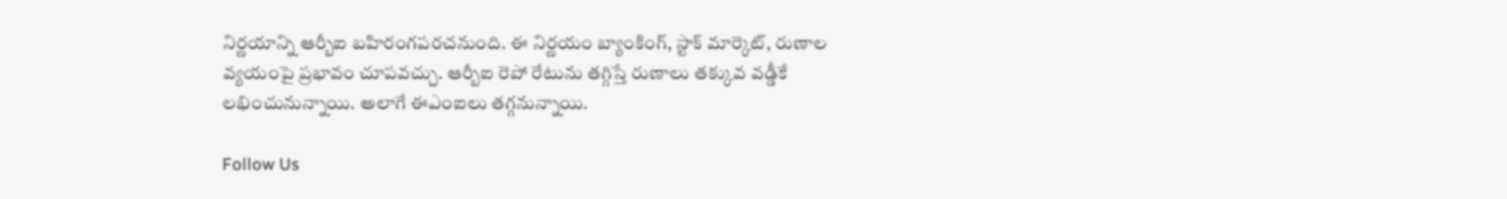నిర్ణయాన్ని ఆర్బీఐ బహిరంగపరచనుంది. ఈ నిర్ణయం బ్యాంకింగ్, స్టాక్ మార్కెట్, రుణాల వ్యయంపై ప్రభావం చూపవచ్చు. ఆర్బీఐ రెపో రేటును తగ్గిస్తే రుణాలు తక్కువ వడ్డీకే లభించునున్నాయి. అలాగే ఈఎంఐలు తగ్గనున్నాయి.

Follow Us